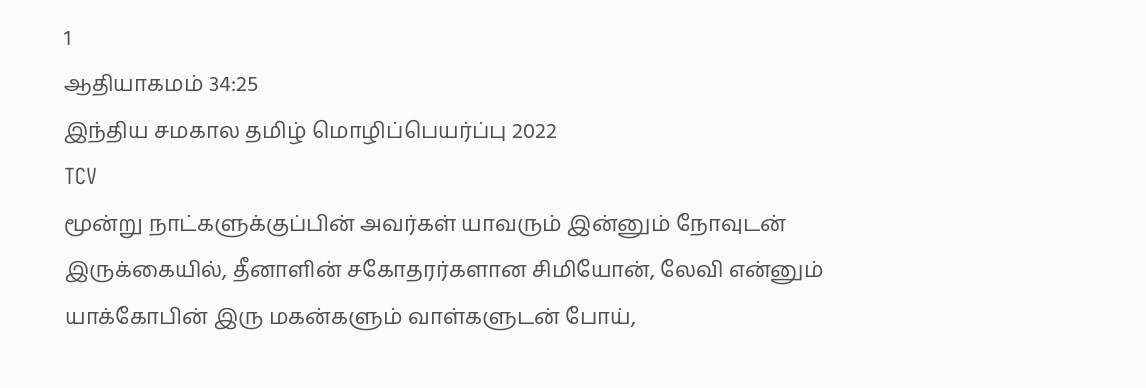1
ஆதியாகமம் 34:25
இந்திய சமகால தமிழ் மொழிப்பெயர்ப்பு 2022
TCV
மூன்று நாட்களுக்குப்பின் அவர்கள் யாவரும் இன்னும் நோவுடன் இருக்கையில், தீனாளின் சகோதரர்களான சிமியோன், லேவி என்னும் யாக்கோபின் இரு மகன்களும் வாள்களுடன் போய்,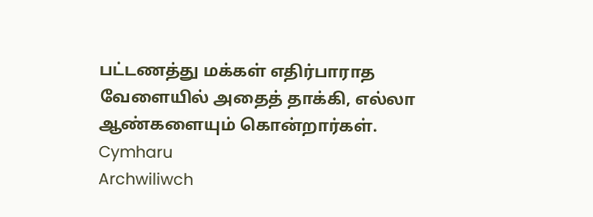பட்டணத்து மக்கள் எதிர்பாராத வேளையில் அதைத் தாக்கி, எல்லா ஆண்களையும் கொன்றார்கள்.
Cymharu
Archwiliwch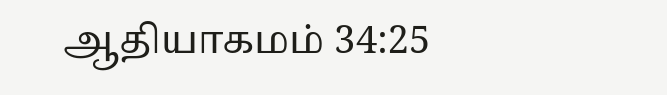ஆதியாகமம் 34:25